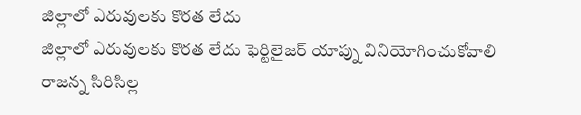జిల్లాలో ఎరువులకు కొరత లేదు
జిల్లాలో ఎరువులకు కొరత లేదు ఫెర్టిలైజర్ యాప్ను వినియోగించుకోవాలి రాజన్న సిరిసిల్ల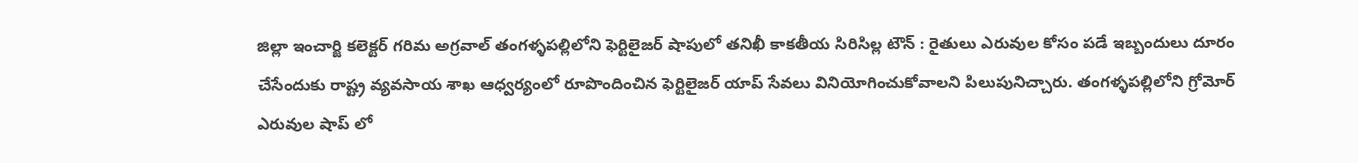జిల్లా ఇంచార్జి కలెక్టర్ గరిమ అగ్రవాల్ తంగళ్ళపల్లిలోని ఫెర్టిలైజర్ షాపులో తనిఖీ కాకతీయ సిరిసిల్ల టౌన్ : రైతులు ఎరువుల కోసం పడే ఇబ్బందులు దూరం చేసేందుకు రాష్ట్ర వ్యవసాయ శాఖ ఆధ్వర్యంలో రూపొందించిన ఫెర్టిలైజర్ యాప్ సేవలు వినియోగించుకోవాలని పిలుపునిచ్చారు. తంగళ్ళపల్లిలోని గ్రోమోర్ ఎరువుల షాప్ లో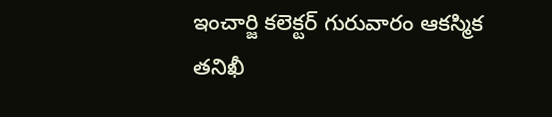ఇంచార్జి కలెక్టర్ గురువారం ఆకస్మిక తనిఖీ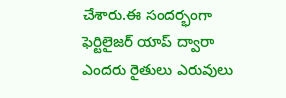చేశారు.ఈ సందర్భంగా ఫెర్టిలైజర్ యాప్ ద్వారా ఎందరు రైతులు ఎరువులు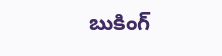బుకింగ్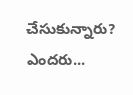చేసుకున్నారు? ఎందరు...